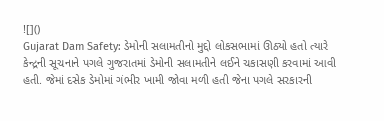![]()
Gujarat Dam Safety: ડેમોની સલામતીનો મુદ્દો લોકસભામાં ઊઠ્યો હતો ત્યારે કેન્દ્રની સૂચનાને પગલે ગુજરાતમાં ડેમોની સલામતીને લઈને ચકાસણી કરવામાં આવી હતી. જેમાં દસેક ડેમોમાં ગંભીર ખામી જોવા મળી હતી જેના પગલે સરકારની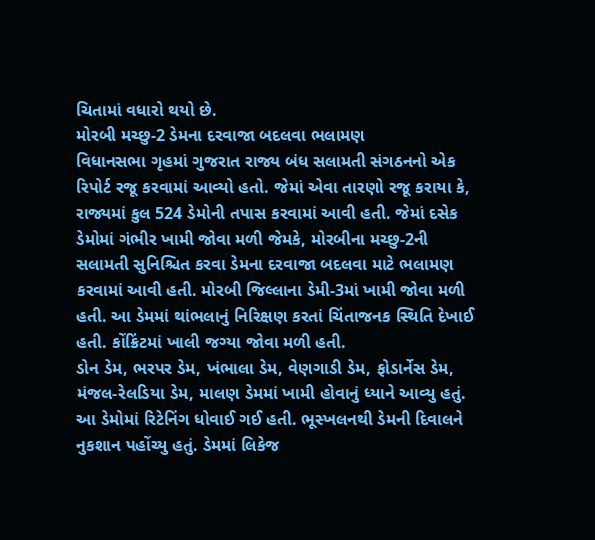ચિતામાં વધારો થયો છે.
મોરબી મચ્છુ-2 ડેમના દરવાજા બદલવા ભલામણ
વિધાનસભા ગૃહમાં ગુજરાત રાજ્ય બંધ સલામતી સંગઠનનો એક રિપોર્ટ રજૂ કરવામાં આવ્યો હતો. જેમાં એવા તારણો રજૂ કરાયા કે, રાજ્યમાં કુલ 524 ડેમોની તપાસ કરવામાં આવી હતી. જેમાં દસેક ડેમોમાં ગંભીર ખામી જોવા મળી જેમકે, મોરબીના મચ્છુ-2ની સલામતી સુનિશ્ચિત કરવા ડેમના દરવાજા બદલવા માટે ભલામણ કરવામાં આવી હતી. મોરબી જિલ્લાના ડેમી-3માં ખામી જોવા મળી હતી. આ ડેમમાં થાંભલાનું નિરિક્ષણ કરતાં ચિંતાજનક સ્થિતિ દેખાઈ હતી. કોંક્રિંટમાં ખાલી જગ્યા જોવા મળી હતી.
ડોન ડેમ, ભરપર ડેમ, ખંભાલા ડેમ, વેણગાડી ડેમ, ફોડાર્નેસ ડેમ, મંજલ-રેલડિયા ડેમ, માલણ ડેમમાં ખામી હોવાનું ધ્યાને આવ્યુ હતું. આ ડેમોમાં રિટેનિંગ ધોવાઈ ગઈ હતી. ભૂસ્ખલનથી ડેમની દિવાલને નુકશાન પહોંચ્યુ હતું. ડેમમાં લિકેજ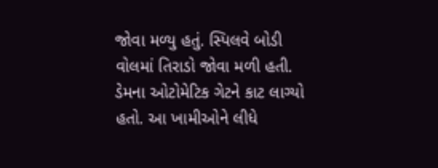જોવા મળ્યુ હતું. સ્પિલવે બોડી વોલમાં તિરાડો જોવા મળી હતી. ડેમના ઓટોમેટિક ગેટને કાટ લાગ્યો હતો. આ ખામીઓને લીધે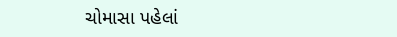ચોમાસા પહેલાં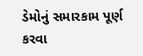ડેમોનું સમારકામ પૂર્ણ કરવા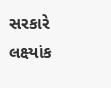સરકારે લક્ષ્યાંક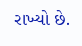રાખ્યો છે.